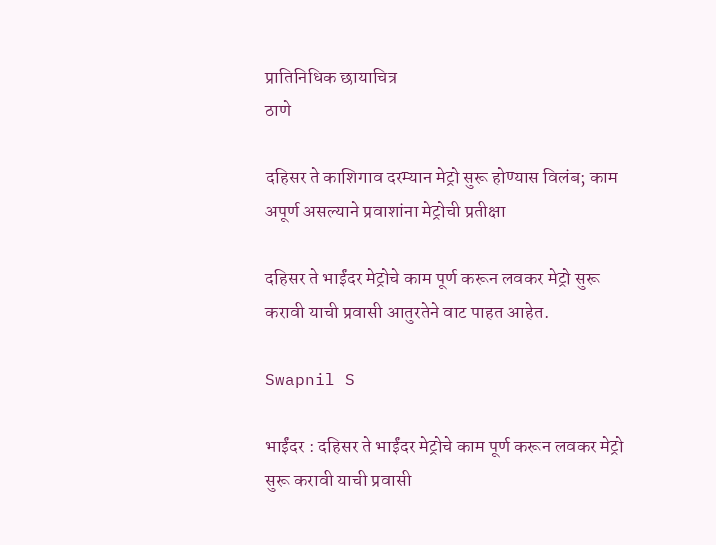प्रातिनिधिक छायाचित्र
ठाणे

दहिसर ते काशिगाव दरम्यान मेट्रो सुरू होण्यास विलंब; काम अपूर्ण असल्याने प्रवाशांना मेट्रोची प्रतीक्षा

दहिसर ते भाईंदर मेट्रोचे काम पूर्ण करून लवकर मेट्रो सुरू करावी याची प्रवासी आतुरतेने वाट पाहत आहेत.

Swapnil S

भाईंदर : दहिसर ते भाईंदर मेट्रोचे काम पूर्ण करून लवकर मेट्रो सुरू करावी याची प्रवासी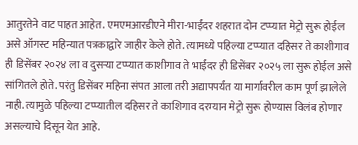आतुरतेने वाट पाहत आहेत. एमएमआरडीएने मीरा-भाईंदर शहरात दोन टप्प्यात मेट्रो सुरू होईल असे ऑगस्ट महिन्यात पत्रकाद्वारे जाहीर केले होते. त्यामध्ये पहिल्या टप्प्यात दहिसर ते काशीगाव ही डिसेंबर २०२४ ला व दुसऱ्या टप्प्यात काशीगाव ते भाईंदर ही डिसेंबर २०२५ ला सुरू होईल असे सांगितले होते. परंतु डिसेंबर महिना संपत आला तरी अद्यापपर्यंत या मार्गावरील काम पूर्ण झालेले नाही. त्यामुळे पहिल्या टप्प्यातील दहिसर ते काशिगाव दरम्यान मेट्रो सुरू होण्यास विलंब होणार असल्याचे दिसून येत आहे.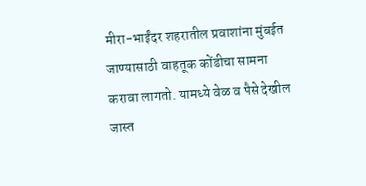मीरा-भाईंदर शहरातील प्रवाशांना मुंबईत जाण्यासाठी वाहतूक कोंडीचा सामना करावा लागतो. यामध्ये वेळ व पैसे देखील जास्त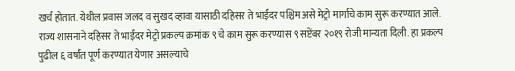खर्च होतात. येथील प्रवास जलद व सुखद व्हावा यासाठी दहिसर ते भाईंदर पश्चिम असे मेट्रो मार्गाचे काम सुरू करण्यात आले. राज्य शासनाने दहिसर ते भाईंदर मेट्रो प्रकल्प क्रमांक ९ चे काम सुरू करण्यास ९ सप्टेंबर २०१९ रोजी मान्यता दिली. हा प्रकल्प पुढील ६ वर्षांत पूर्ण करण्यात येणार असल्याचे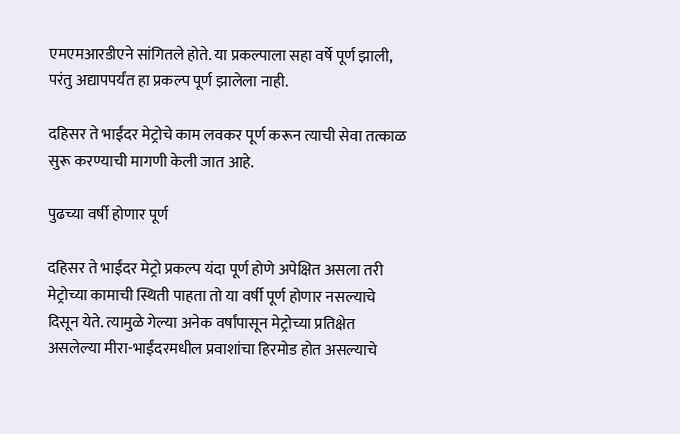एमएमआरडीएने सांगितले होते. या प्रकल्पाला सहा वर्षे पूर्ण झाली, परंतु अद्यापपर्यंत हा प्रकल्प पूर्ण झालेला नाही.

दहिसर ते भाईंदर मेट्रोचे काम लवकर पूर्ण करून त्याची सेवा तत्काळ सुरू करण्याची मागणी केली जात आहे.

पुढच्या वर्षी होणार पूर्ण

दहिसर ते भाईंदर मेट्रो प्रकल्प यंदा पूर्ण होणे अपेक्षित असला तरी मेट्रोच्या कामाची स्थिती पाहता तो या वर्षी पूर्ण होणार नसल्याचे दिसून येते. त्यामुळे गेल्या अनेक वर्षांपासून मेट्रोच्या प्रतिक्षेत असलेल्या मीरा-भाईंदरमधील प्रवाशांचा हिरमोड होत असल्याचे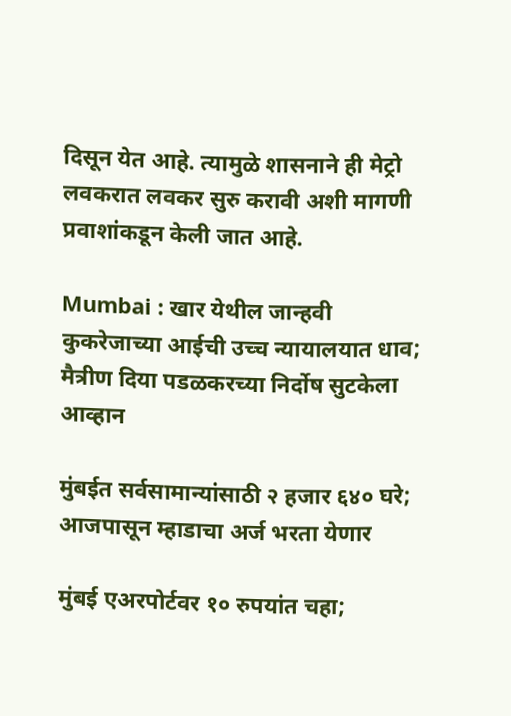दिसून येत आहे. त्यामुळे शासनाने ही मेट्रो लवकरात लवकर सुरु करावी अशी मागणी प्रवाशांकडून केली जात आहे.

Mumbai : खार येथील जान्हवी कुकरेजाच्या आईची उच्च न्यायालयात धाव; मैत्रीण दिया पडळकरच्या निर्दोष सुटकेला आव्हान

मुंबईत सर्वसामान्यांसाठी २ हजार ६४० घरे; आजपासून म्हाडाचा अर्ज भरता येणार

मुंबई एअरपोर्टवर १० रुपयांत चहा;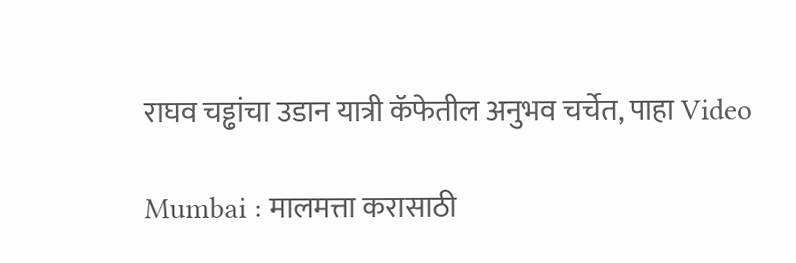राघव चड्ढांचा उडान यात्री कॅफेतील अनुभव चर्चेत, पाहा Video

Mumbai : मालमत्ता करासाठी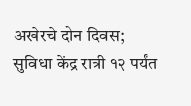अखेरचे दोन दिवस; सुविधा केंद्र रात्री १२ पर्यंत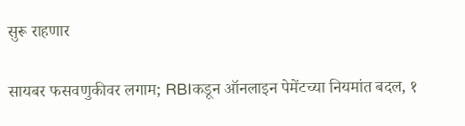सुरू राहणार

सायबर फसवणुकीवर लगाम; RBIकडून ऑनलाइन पेमेंटच्या नियमांत बदल, १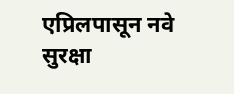एप्रिलपासून नवे सुरक्षा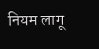नियम लागू